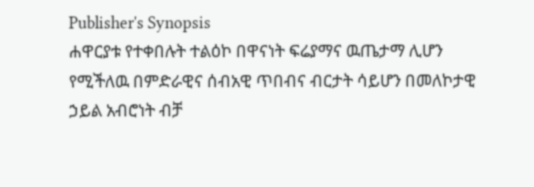Publisher's Synopsis
ሐዋርያቱ የተቀበሉት ተልዕኮ በዋናነት ፍሬያማና ዉጤታማ ሊሆን የሚችለዉ በምድራዊና ሰብአዊ ጥበብና ብርታት ሳይሆን በመለኮታዊ ኃይል አብሮነት ብቻ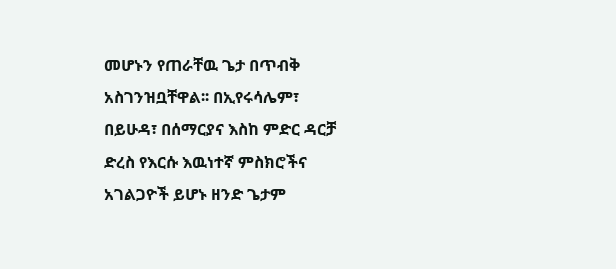መሆኑን የጠራቸዉ ጌታ በጥብቅ አስገንዝቧቸዋል፡፡ በኢየሩሳሌም፣ በይሁዳ፣ በሰማርያና እስከ ምድር ዳርቻ ድረስ የእርሱ እዉነተኛ ምስክሮችና አገልጋዮች ይሆኑ ዘንድ ጌታም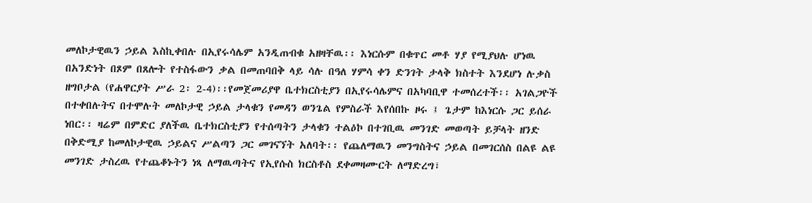መለኮታዊዉን ኃይል እስኪቀበሉ በኢየሩሳሌም አንዲጠብቁ አዘዛቸዉ፡፡ እነርሱም በቁጥር መቶ ሃያ የሚያህሉ ሆነዉ በአንድነት በጾም በጸሎት የተስፋውን ቃል በመጠባበቅ ላይ ሳሉ በዓለ ሃምሳ ቀን ድንገት ታላቅ ክስተት እንደሆነ ሉቃስ ዘግቦታል (የሐዋርያት ሥራ 2፡ 2-4)፡፡የመጀመሪያዋ ቤተክርስቲያን በኢየሩሳሌምና በአካባቢዋ ተመሰረተች፡፡ አገልጋዮች በተቀበሉትና በተሞሉት መለኮታዊ ኃይል ታላቁን የመዳን ወንጌል የምስራች እየሰበኩ ዞሩ ፤ ጌታም ከእነርሱ ጋር ይሰራ ነበር፡፡ ዛሬም በምድር ያለችዉ ቤተክርስቲያን የተሰጣትን ታላቁን ተልዕኮ በተገቢዉ መንገድ መወጣት ይቻላት ዘንድ በቅድሚያ ከመለኮታዊዉ ኃይልና ሥልጣን ጋር መገናኘት አለባት፡፡ የጨለማዉን መንግስትና ኃይል በመገርሰስ በልዩ ልዩ መንገድ ታስረዉ የተጨቆኑትን ነጻ ለማዉጣትና የኢየሱስ ክርስቶስ ደቀመዛሙርት ለማድረግ፣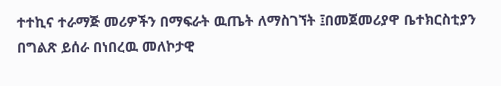ተተኪና ተራማጅ መሪዎችን በማፍራት ዉጤት ለማስገኘት ፤በመጀመሪያዋ ቤተክርስቲያን በግልጽ ይሰራ በነበረዉ መለኮታዊ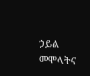ኃይል መሞላትና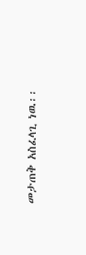መታጠቅ አስፈላጊ ነዉ፡፡